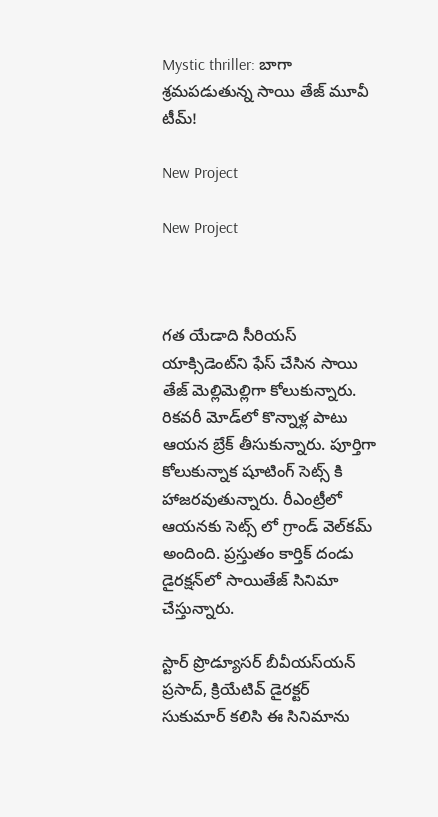Mystic thriller: బాగా శ్రమపడుతున్న సాయి తేజ్ మూవీ టీమ్!

New Project

New Project



గత యేడాది సీరియస్‌ యాక్సిడెంట్‌ని ఫేస్‌ చేసిన సాయి తేజ్‌ మెల్లిమెల్లిగా కోలుకున్నారు. రికవరీ మోడ్‌లో కొన్నాళ్ల పాటు ఆయన బ్రేక్‌ తీసుకున్నారు. పూర్తిగా కోలుకున్నాక షూటింగ్‌ సెట్స్ కి హాజరవుతున్నారు. రీఎంట్రీలో ఆయనకు సెట్స్ లో గ్రాండ్‌ వెల్‌కమ్‌ అందింది. ప్రస్తుతం కార్తిక్‌ దండు డైరక్షన్‌లో సాయితేజ్ సినిమా చేస్తున్నారు.

స్టార్‌ ప్రొడ్యూసర్‌ బీవీయస్‌యన్‌ ప్రసాద్‌, క్రియేటివ్‌ డైరక్టర్‌ సుకుమార్‌ కలిసి ఈ సినిమాను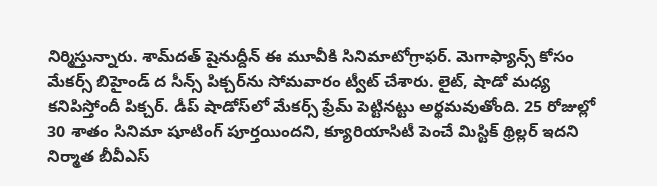నిర్మిస్తున్నారు. శామ్‌దత్‌ షైనుద్దీన్‌ ఈ మూవీకి సినిమాటోగ్రాఫర్‌. మెగాఫ్యాన్స్ కోసం మేకర్స్ బిహైండ్‌ ద సీన్స్ పిక్చర్‌ను సోమవారం ట్వీట్ చేశారు. లైట్‌, షాడో మధ్య కనిపిస్తోందీ పిక్చర్‌. డీప్‌ షాడోస్‌లో మేకర్స్ ఫ్రేమ్‌ పెట్టినట్టు అర్థమవుతోంది. 25 రోజుల్లో 30 శాతం సినిమా షూటింగ్‌ పూర్తయిందని, క్యూరియాసిటీ పెంచే మిస్టిక్‌ థ్రిల్లర్‌ ఇదని నిర్మాత బీవీఎస్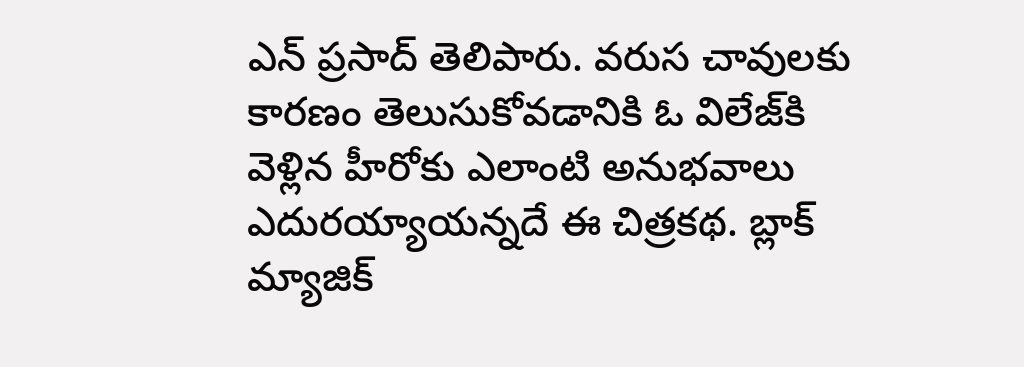ఎన్ ప్రసాద్ తెలిపారు. వరుస చావులకు కారణం తెలుసుకోవడానికి ఓ విలేజ్‌కి వెళ్లిన హీరోకు ఎలాంటి అనుభవాలు ఎదురయ్యాయన్నదే ఈ చిత్రకథ. బ్లాక్‌ మ్యాజిక్‌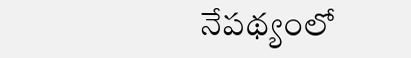నేపథ్యంలో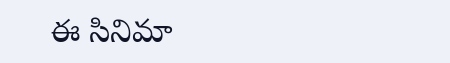ఈ సినిమా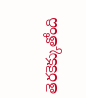తెరకెక్కుతోంది